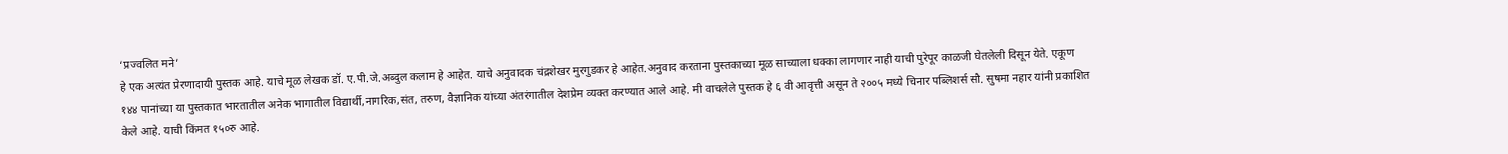‘प्रज्वलित मने’
हे एक अत्यंत प्रेरणादायी पुस्तक आहे. याचे मूळ लेखक डॉ. ए.पी.जे.अब्दुल कलाम हे आहेत. याचे अनुवादक चंद्रशेखर मुरगुडकर हे आहेत.अनुवाद करताना पुस्तकाच्या मूळ साच्याला धक्का लागणार नाही याची पुरेपूर काळजी घेतलेली दिसून येते. एकूण १४४ पानांच्या या पुस्तकात भारतातील अनेक भागातील विद्यार्थी,नागरिक,संत, तरुण, वैज्ञानिक यांच्या अंतरंगातील देशप्रेम व्यक्त करण्यात आले आहे. मी वाचलेले पुस्तक हे ६ वी आवृत्ती असून ते २००५ मध्ये चिनार पब्लिशर्स सौ. सुषमा नहार यांनी प्रकाशित केले आहे. याची किंमत १५०रु आहे.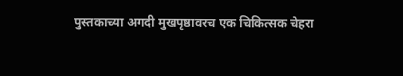पुस्तकाच्या अगदी मुखपृष्ठावरच एक चिकित्सक चेहरा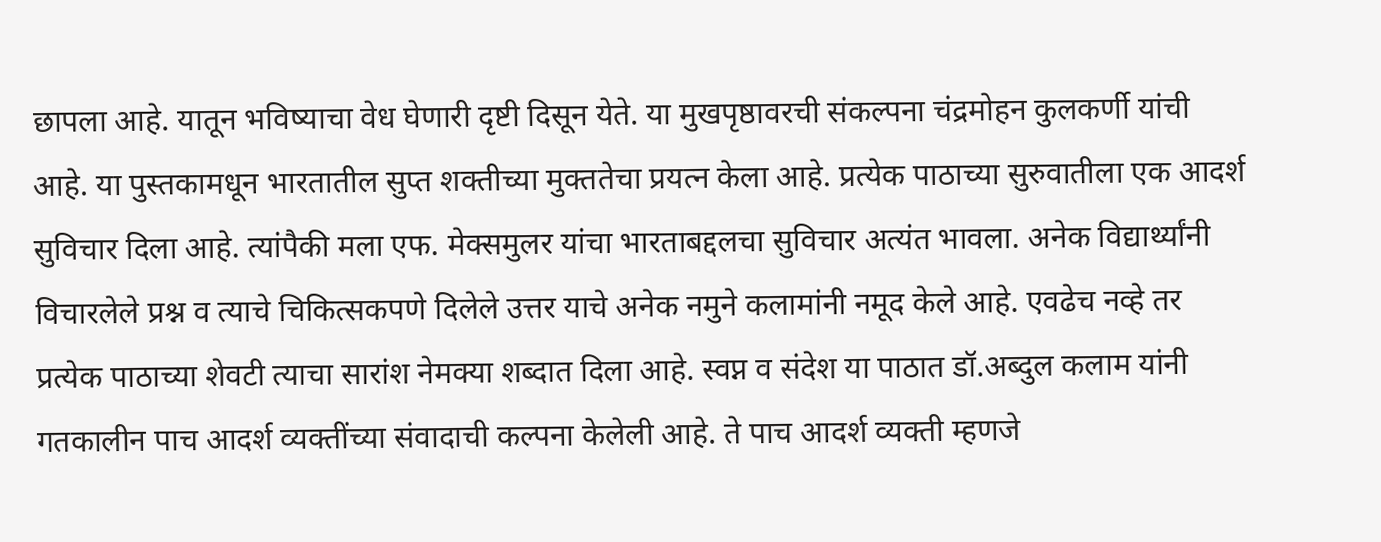छापला आहे. यातून भविष्याचा वेध घेणारी दृष्टी दिसून येते. या मुखपृष्ठावरची संकल्पना चंद्रमोहन कुलकर्णी यांची आहे. या पुस्तकामधून भारतातील सुप्त शक्तीच्या मुक्ततेचा प्रयत्न केला आहे. प्रत्येक पाठाच्या सुरुवातीला एक आदर्श सुविचार दिला आहे. त्यांपैकी मला एफ. मेक्समुलर यांचा भारताबद्दलचा सुविचार अत्यंत भावला. अनेक विद्यार्थ्यांनी विचारलेले प्रश्न व त्याचे चिकित्सकपणे दिलेले उत्तर याचे अनेक नमुने कलामांनी नमूद केले आहे. एवढेच नव्हे तर प्रत्येक पाठाच्या शेवटी त्याचा सारांश नेमक्या शब्दात दिला आहे. स्वप्न व संदेश या पाठात डॉ.अब्दुल कलाम यांनी गतकालीन पाच आदर्श व्यक्तींच्या संवादाची कल्पना केलेली आहे. ते पाच आदर्श व्यक्ती म्हणजे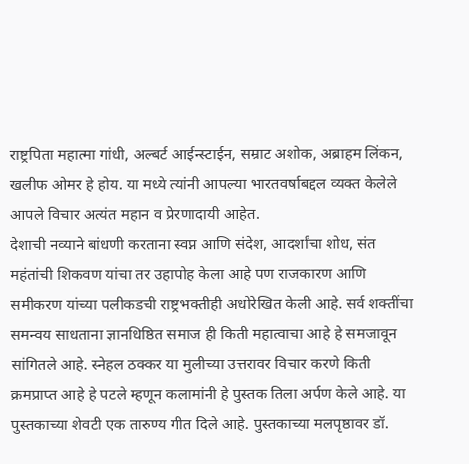राष्ट्रपिता महात्मा गांधी, अल्बर्ट आईन्स्टाईन, सम्राट अशोक, अब्राहम लिंकन, खलीफ ओमर हे होय. या मध्ये त्यांनी आपल्या भारतवर्षाबद्दल व्यक्त केलेले आपले विचार अत्यंत महान व प्रेरणादायी आहेत.
देशाची नव्याने बांधणी करताना स्वप्न आणि संदेश, आदर्शांचा शोध, संत महंतांची शिकवण यांचा तर उहापोह केला आहे पण राजकारण आणि समीकरण यांच्या पलीकडची राष्ट्रभक्तीही अधोरेखित केली आहे. सर्व शक्तींचा समन्वय साधताना ज्ञानधिष्ठित समाज ही किती महात्वाचा आहे हे समजावून सांगितले आहे. स्नेहल ठक्कर या मुलीच्या उत्तरावर विचार करणे किती क्रमप्राप्त आहे हे पटले म्हणून कलामांनी हे पुस्तक तिला अर्पण केले आहे. या पुस्तकाच्या शेवटी एक तारुण्य गीत दिले आहे. पुस्तकाच्या मलपृष्ठावर डॉ.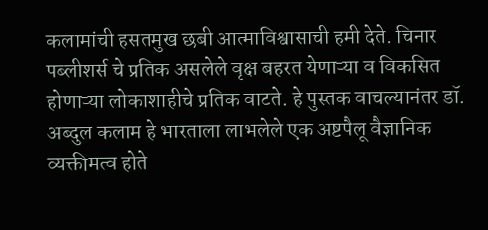कलामांची हसतमुख छबी आत्माविश्वासाची हमी देते. चिनार पब्लीशर्स चे प्रतिक असलेले वृक्ष बहरत येणाऱ्या व विकसित होणाऱ्या लोकाशाहीचे प्रतिक वाटते. हे पुस्तक वाचल्यानंतर डॉ. अब्दुल कलाम हे भारताला लाभलेले एक अष्टपैलू वैज्ञानिक व्यक्तीमत्व होते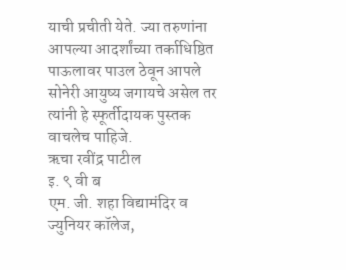याची प्रचीती येते. ज्या तरुणांना आपल्या आदर्शांच्या तर्काधिष्ठित पाऊलावर पाउल ठेवून आपले सोनेरी आयुष्य जगायचे असेल तर त्यांनी हे स्फूर्तीदायक पुस्तक वाचलेच पाहिजे.
ऋचा रवींद्र पाटील
इ. ९ वी ब
एम. जी. शहा विद्यामंदिर व ज्युनियर कॉलेज,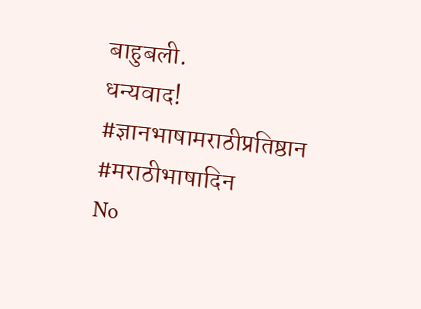बाहुबली.
धन्यवाद!
#ज्ञानभाषामराठीप्रतिष्ठान
#मराठीभाषादिन
No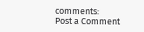comments:
Post a Comment